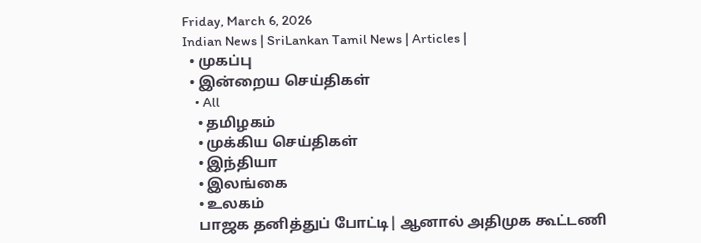Friday, March 6, 2026
Indian News | SriLankan Tamil News | Articles |
  • முகப்பு
  • இன்றைய செய்திகள்
    • All
    • தமிழகம்
    • முக்கிய செய்திகள்
    • இந்தியா
    • இலங்கை
    • உலகம்
    பாஜக தனித்துப் போட்டி| ஆனால் அதிமுக கூட்டணி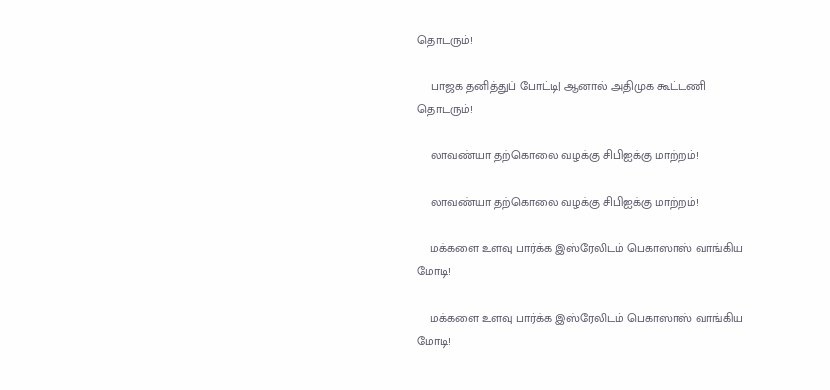தொடரும்!

    பாஜக தனித்துப் போட்டி| ஆனால் அதிமுக கூட்டணி தொடரும்!

    லாவண்யா தற்கொலை வழக்கு சிபிஐக்கு மாற்றம்!

    லாவண்யா தற்கொலை வழக்கு சிபிஐக்கு மாற்றம்!

    மக்களை உளவு பார்க்க இஸ்ரேலிடம் பெகாஸாஸ் வாங்கிய மோடி!

    மக்களை உளவு பார்க்க இஸ்ரேலிடம் பெகாஸாஸ் வாங்கிய மோடி!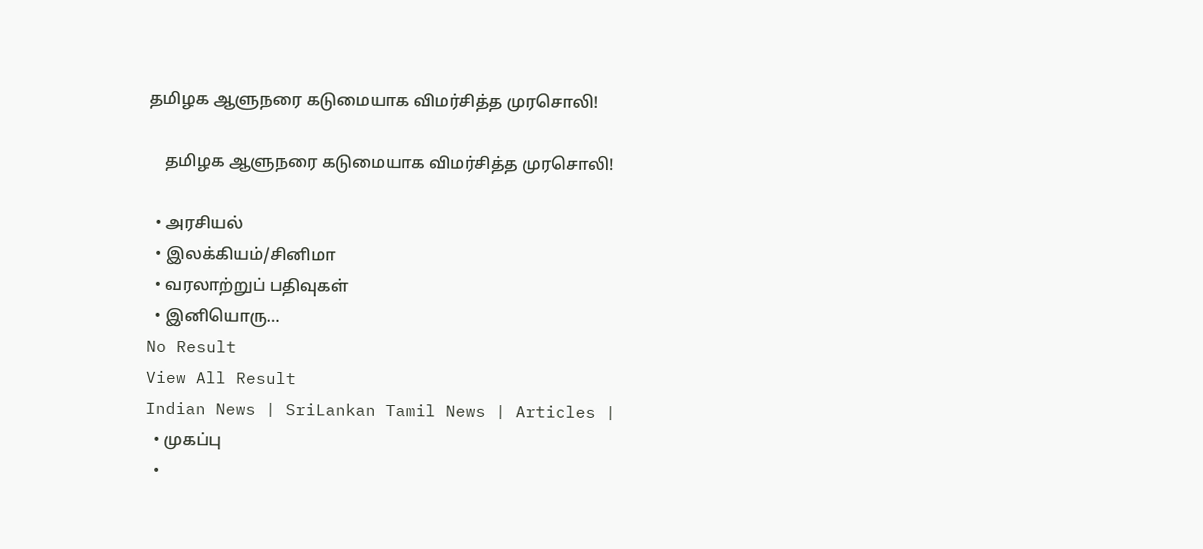தமிழக ஆளுநரை கடுமையாக விமர்சித்த முரசொலி!

    தமிழக ஆளுநரை கடுமையாக விமர்சித்த முரசொலி!

  • அரசியல்
  • இலக்கியம்/சினிமா
  • வரலாற்றுப் பதிவுகள்
  • இனியொரு…
No Result
View All Result
Indian News | SriLankan Tamil News | Articles |
  • முகப்பு
  •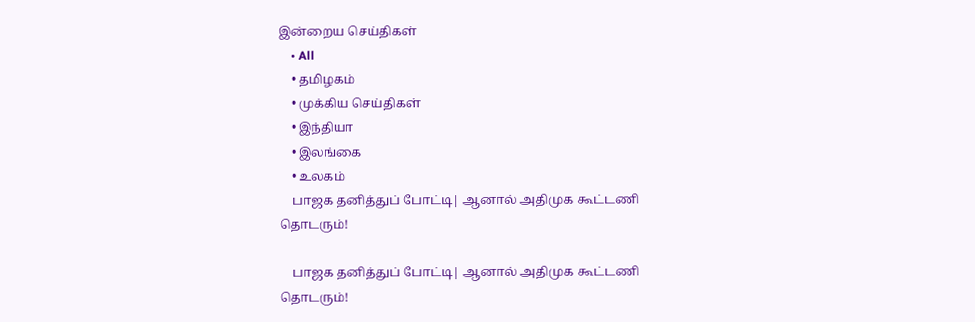இன்றைய செய்திகள்
    • All
    • தமிழகம்
    • முக்கிய செய்திகள்
    • இந்தியா
    • இலங்கை
    • உலகம்
    பாஜக தனித்துப் போட்டி| ஆனால் அதிமுக கூட்டணி தொடரும்!

    பாஜக தனித்துப் போட்டி| ஆனால் அதிமுக கூட்டணி தொடரும்!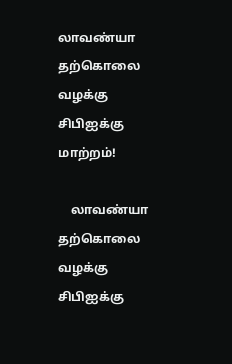லாவண்யா தற்கொலை வழக்கு சிபிஐக்கு மாற்றம்!

    லாவண்யா தற்கொலை வழக்கு சிபிஐக்கு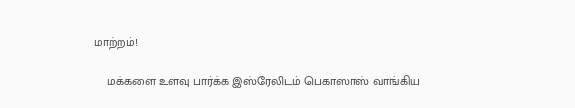மாற்றம்!

    மக்களை உளவு பார்க்க இஸ்ரேலிடம் பெகாஸாஸ் வாங்கிய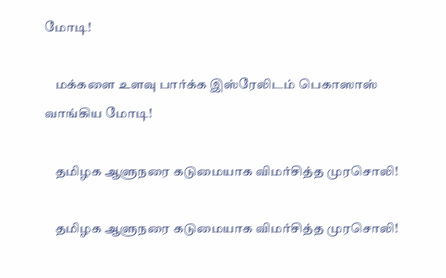மோடி!

    மக்களை உளவு பார்க்க இஸ்ரேலிடம் பெகாஸாஸ் வாங்கிய மோடி!

    தமிழக ஆளுநரை கடுமையாக விமர்சித்த முரசொலி!

    தமிழக ஆளுநரை கடுமையாக விமர்சித்த முரசொலி!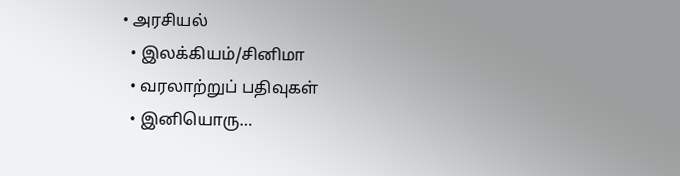• அரசியல்
  • இலக்கியம்/சினிமா
  • வரலாற்றுப் பதிவுகள்
  • இனியொரு…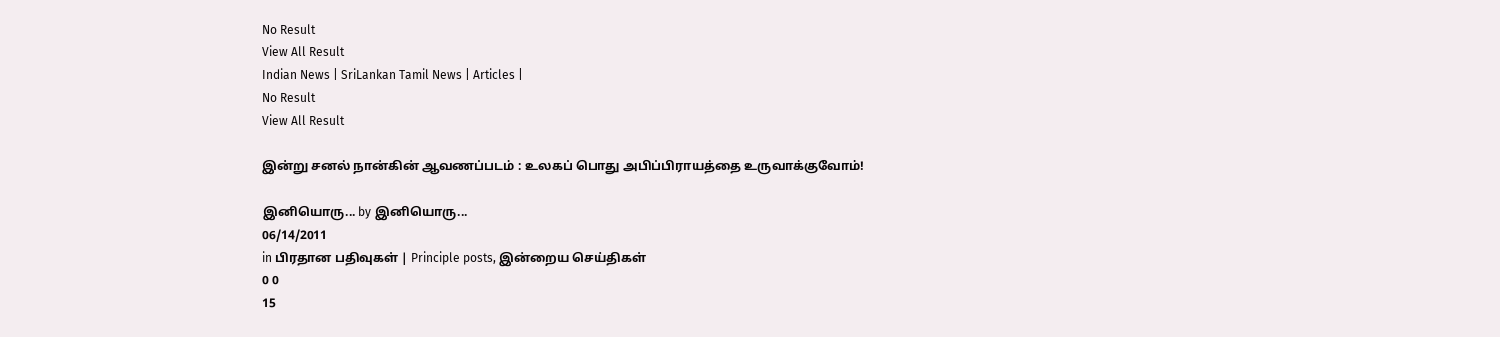No Result
View All Result
Indian News | SriLankan Tamil News | Articles |
No Result
View All Result

இன்று சனல் நான்கின் ஆவணப்படம் : உலகப் பொது அபிப்பிராயத்தை உருவாக்குவோம்!

இனியொரு... by இனியொரு...
06/14/2011
in பிரதான பதிவுகள் | Principle posts, இன்றைய செய்திகள்
0 0
15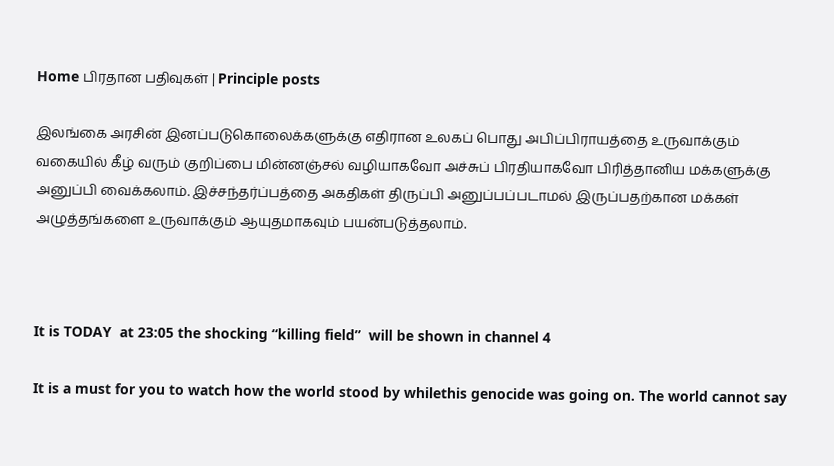Home பிரதான பதிவுகள் | Principle posts

இலங்கை அரசின் இனப்படுகொலைக்களுக்கு எதிரான உலகப் பொது அபிப்பிராயத்தை உருவாக்கும் வகையில் கீழ் வரும் குறிப்பை மின்னஞ்சல் வழியாகவோ அச்சுப் பிரதியாகவோ பிரித்தானிய மக்களுக்கு அனுப்பி வைக்கலாம். இச்சந்தர்ப்பத்தை அகதிகள் திருப்பி அனுப்பப்படாமல் இருப்பதற்கான மக்கள் அழுத்தங்களை உருவாக்கும் ஆயுதமாகவும் பயன்படுத்தலாம்.



It is TODAY  at 23:05 the shocking “killing field”  will be shown in channel 4

It is a must for you to watch how the world stood by whilethis genocide was going on. The world cannot say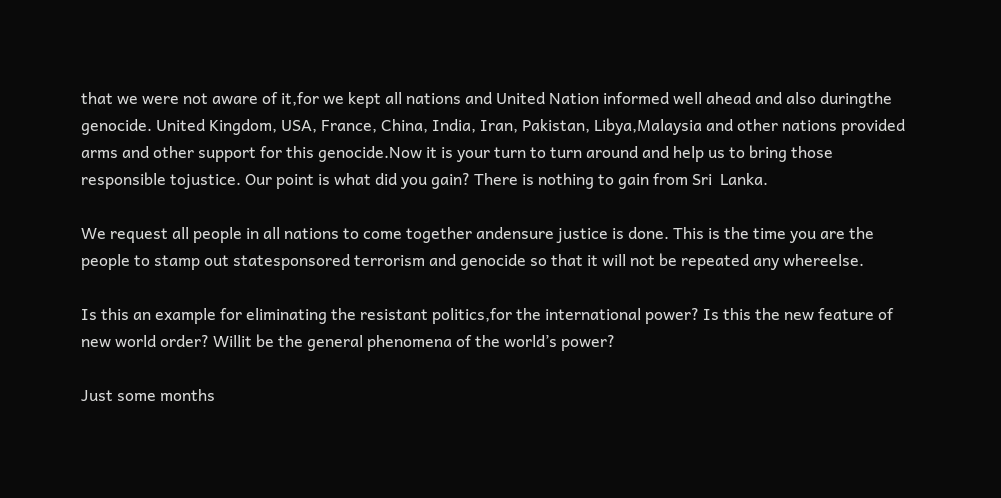that we were not aware of it,for we kept all nations and United Nation informed well ahead and also duringthe genocide. United Kingdom, USA, France, China, India, Iran, Pakistan, Libya,Malaysia and other nations provided arms and other support for this genocide.Now it is your turn to turn around and help us to bring those responsible tojustice. Our point is what did you gain? There is nothing to gain from Sri  Lanka.

We request all people in all nations to come together andensure justice is done. This is the time you are the people to stamp out statesponsored terrorism and genocide so that it will not be repeated any whereelse.

Is this an example for eliminating the resistant politics,for the international power? Is this the new feature of new world order? Willit be the general phenomena of the world’s power?

Just some months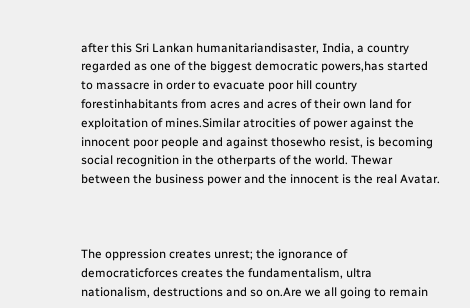after this Sri Lankan humanitariandisaster, India, a country regarded as one of the biggest democratic powers,has started to massacre in order to evacuate poor hill country forestinhabitants from acres and acres of their own land for exploitation of mines.Similar atrocities of power against the innocent poor people and against thosewho resist, is becoming social recognition in the otherparts of the world. Thewar between the business power and the innocent is the real Avatar.



The oppression creates unrest; the ignorance of democraticforces creates the fundamentalism, ultra nationalism, destructions and so on.Are we all going to remain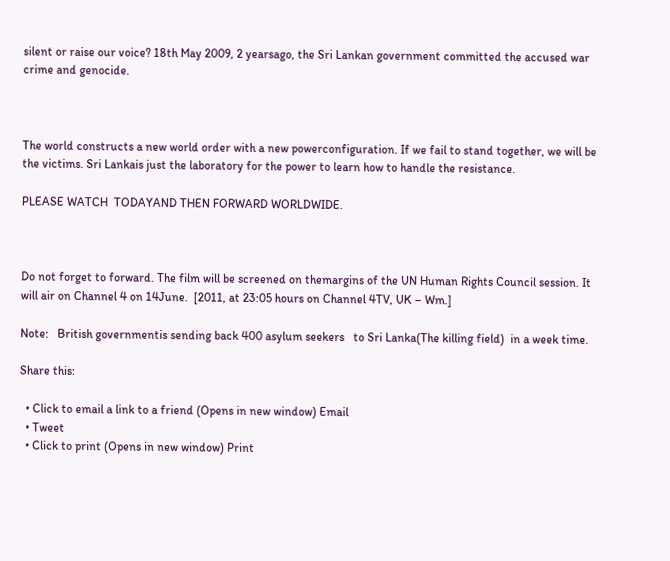silent or raise our voice? 18th May 2009, 2 yearsago, the Sri Lankan government committed the accused war crime and genocide.



The world constructs a new world order with a new powerconfiguration. If we fail to stand together, we will be the victims. Sri Lankais just the laboratory for the power to learn how to handle the resistance.

PLEASE WATCH  TODAYAND THEN FORWARD WORLDWIDE.



Do not forget to forward. The film will be screened on themargins of the UN Human Rights Council session. It will air on Channel 4 on 14June.  [2011, at 23:05 hours on Channel 4TV, UK – Wm.]

Note:   British governmentis sending back 400 asylum seekers   to Sri Lanka(The killing field)  in a week time.

Share this:

  • Click to email a link to a friend (Opens in new window) Email
  • Tweet
  • Click to print (Opens in new window) Print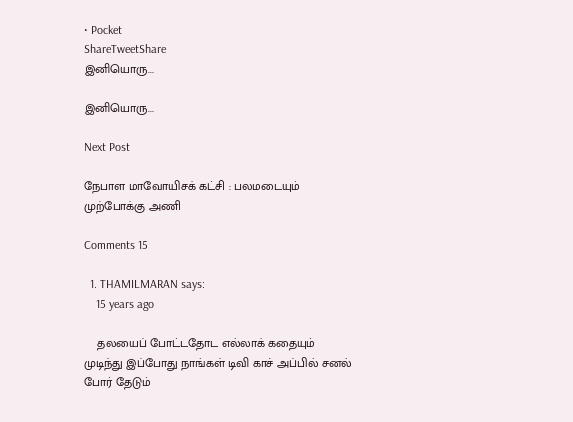• Pocket
ShareTweetShare
இனியொரு...

இனியொரு...

Next Post

நேபாள மாவோயிசக் கட்சி : பலமடையும் முற்போக்கு அணி

Comments 15

  1. THAMILMARAN says:
    15 years ago

    தலயைப் போட்டதோட எல்லாக் கதையும் முடிந்து இப்போது நாங்கள் டிவி காச் அப்பில் சனல் போர் தேடும்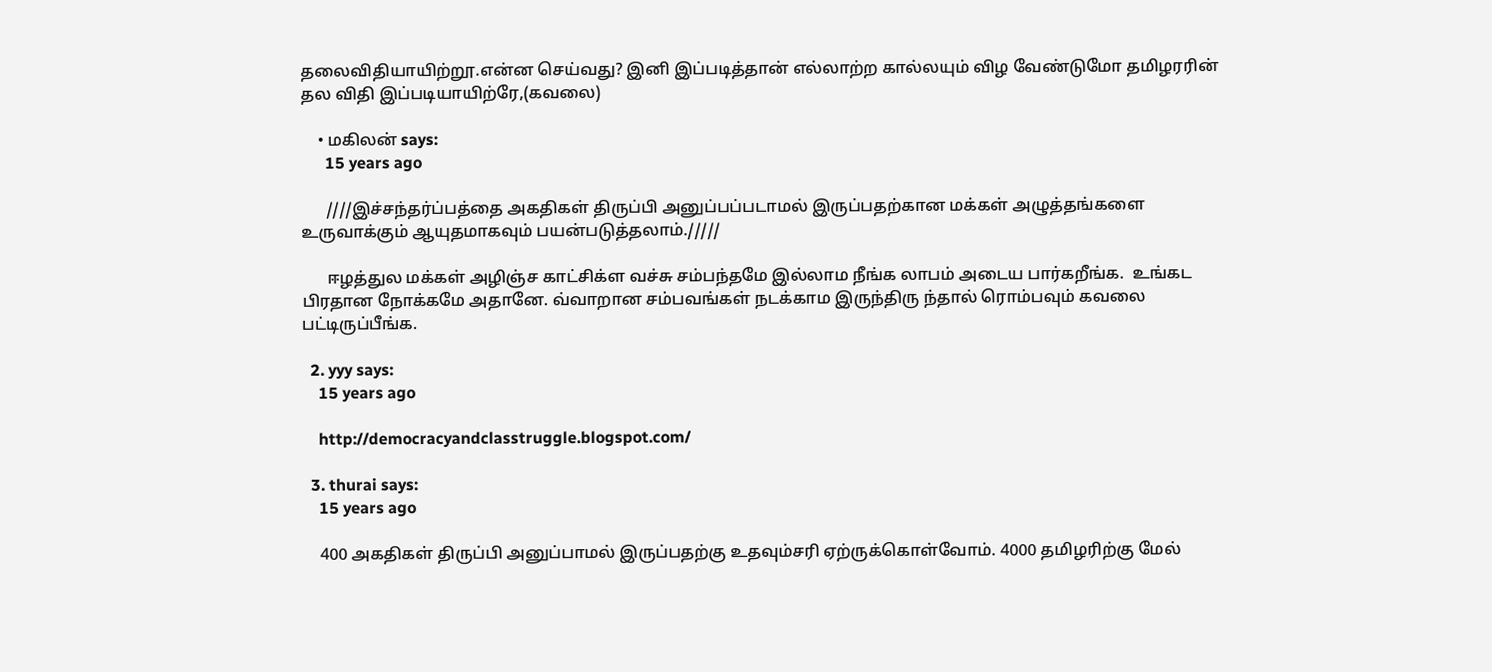தலைவிதியாயிற்றூ.என்ன செய்வது? இனி இப்படித்தான் எல்லாற்ற கால்லயும் விழ வேண்டுமோ தமிழரரின் தல விதி இப்படியாயிற்ரே,(கவலை)

    • மகிலன் says:
      15 years ago

      ////இச்சந்தர்ப்பத்தை அகதிகள் திருப்பி அனுப்பப்படாமல் இருப்பதற்கான மக்கள் அழுத்தங்களை உருவாக்கும் ஆயுதமாகவும் பயன்படுத்தலாம்./////

      ஈழத்துல மக்கள் அழிஞ்ச காட்சிக்ள வச்சு சம்பந்தமே இல்லாம நீங்க லாபம் அடைய பார்கறீங்க.  உங்கட பிரதான நோக்கமே அதானே. வ்வாறான சம்பவங்கள் நடக்காம இருந்திரு ந்தால் ரொம்பவும் கவலை பட்டிருப்பீங்க.

  2. yyy says:
    15 years ago

    http://democracyandclasstruggle.blogspot.com/

  3. thurai says:
    15 years ago

    400 அகதிகள் திருப்பி அனுப்பாமல் இருப்பதற்கு உதவும்சரி ஏற்ருக்கொள்வோம். 4000 தமிழரிற்கு மேல்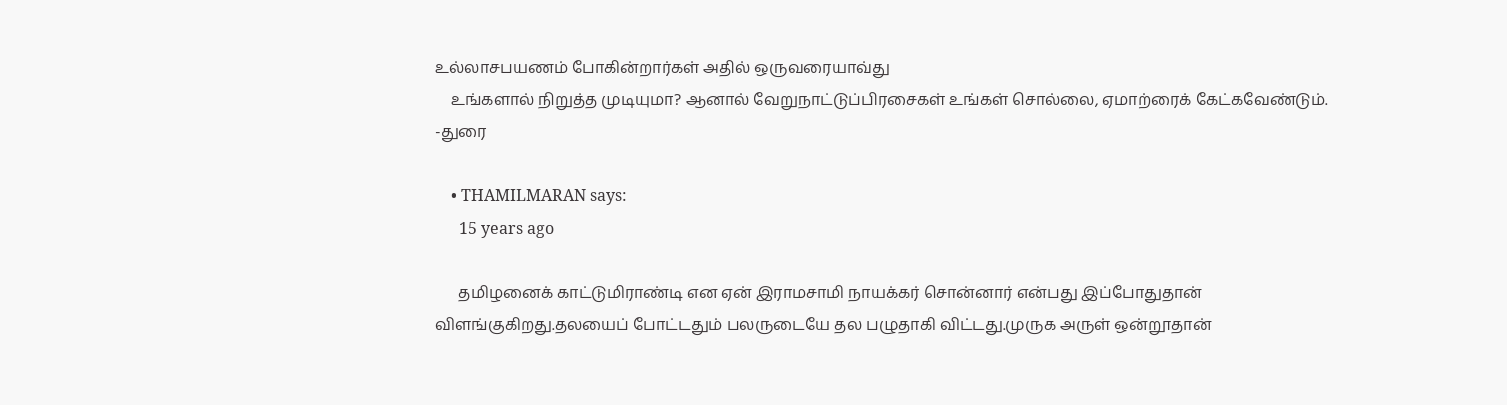உல்லாசபயணம் போகின்றார்கள் அதில் ஒருவரையாவ்து
    உங்களால் நிறுத்த முடியுமா? ஆனால் வேறுநாட்டுப்பிரசைகள் உங்கள் சொல்லை, ஏமாற்ரைக் கேட்கவேண்டும். -துரை

    • THAMILMARAN says:
      15 years ago

      தமிழனைக் காட்டுமிராண்டி என ஏன் இராமசாமி நாயக்கர் சொன்னார் என்பது இப்போதுதான் விளங்குகிறது.தலயைப் போட்டதும் பலருடையே தல பழுதாகி விட்டது.முருக அருள் ஒன்றூதான்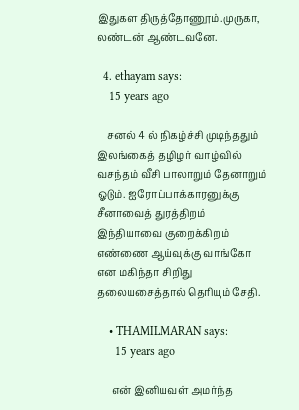இதுகள திருத்தோணூம்.முருகா, லண்டன் ஆண்டவனே.

  4. ethayam says:
    15 years ago

    சனல் 4 ல் நிகழ்ச்சி முடிந்ததும் இலங்கைத் தழிழர் வாழ்வில் வசந்தம் வீசி பாலாறும் தேனாறும் ஓடும். ஐரோப்பாக்காரனுக்கு சீனாவைத் துரத்திறம் இந்தியாவை குறைக்கிறம் எண்ணை ஆய்வுக்கு வாங்கோ என மகிந்தா சிறிது தலையசைத்தால் தெரியும் சேதி.

    • THAMILMARAN says:
      15 years ago

      என் இனியவள் அமர்ந்த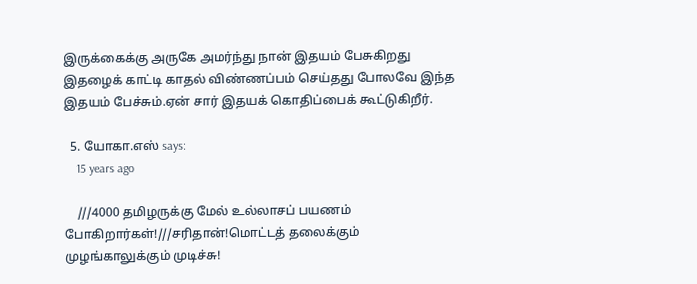இருக்கைக்கு அருகே அமர்ந்து நான் இதயம் பேசுகிறது இதழைக் காட்டி காதல் விண்ணப்பம் செய்தது போலவே இந்த இதயம் பேச்சும்.ஏன் சார் இதயக் கொதிப்பைக் கூட்டுகிறீர்.

  5. யோகா.எஸ் says:
    15 years ago

    ///4000 தமிழருக்கு மேல் உல்லாசப் பயணம் போகிறார்கள்!///சரிதான்!மொட்டத் தலைக்கும் முழங்காலுக்கும் முடிச்சு!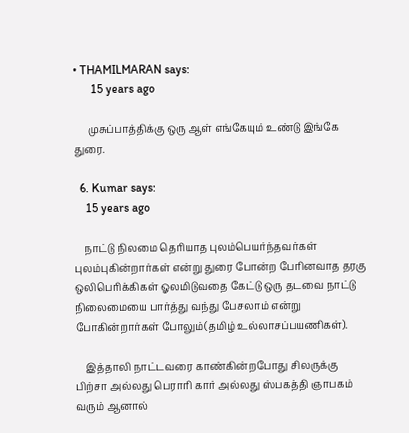• THAMILMARAN says:
      15 years ago

      முசுப்பாத்திக்கு ஒரு ஆள் எங்கேயும் உண்டு இங்கே துரை.

  6. Kumar says:
    15 years ago

    நாட்டு நிலமை தெரியாத புலம்பெயர்ந்தவர்கள் புலம்புகின்றார்கள் என்று துரை போன்ற பேரினவாத தரகு ஒலிபெரிக்கிகள் ஓலமிடுவதை கேட்டு ஒரு தடவை நாட்டு நிலைமையை பார்த்து வந்து பேசலாம் என்று போகின்றார்கள் போலும்(தமிழ் உல்லாசப்பயணிகள்).

    இத்தாலி நாட்டவரை காண்கின்றபோது சிலருக்கு பிற்சா அல்லது பெராரி கார் அல்லது ஸ்பகத்தி ஞாபகம் வரும் ஆனால்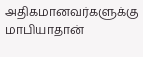அதிகமானவர்களுக்கு மாபியாதான்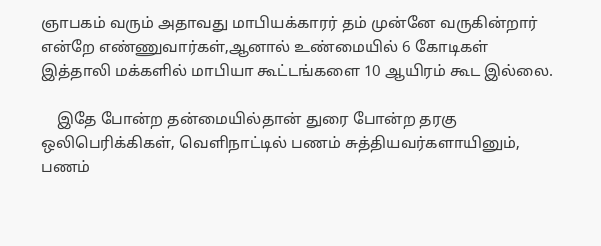ஞாபகம் வரும் அதாவது மாபியக்காரர் தம் முன்னே வருகின்றார் என்றே எண்ணுவார்கள்,ஆனால் உண்மையில் 6 கோடிகள் இத்தாலி மக்களில் மாபியா கூட்டங்களை 10 ஆயிரம் கூட இல்லை.

    இதே போன்ற தன்மையில்தான் துரை போன்ற தரகு ஒலிபெரிக்கிகள், வெளிநாட்டில் பணம் சுத்தியவர்களாயினும், பணம்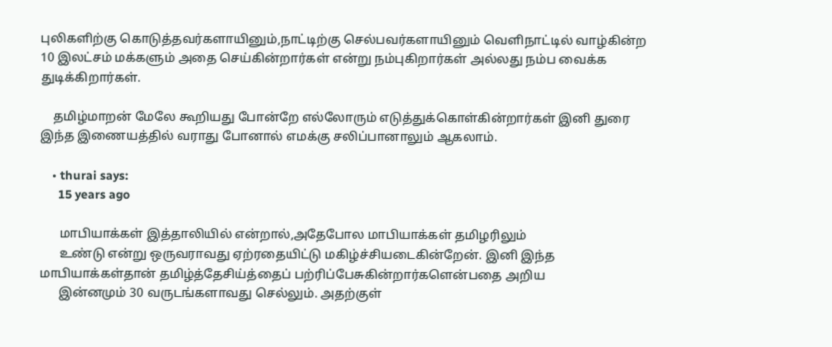புலிகளிற்கு கொடுத்தவர்களாயினும்,நாட்டிற்கு செல்பவர்களாயினும் வெளிநாட்டில் வாழ்கின்ற 10 இலட்சம் மக்களும் அதை செய்கின்றார்கள் என்று நம்புகிறார்கள் அல்லது நம்ப வைக்க துடிக்கிறார்கள்.

    தமிழ்மாறன் மேலே கூறியது போன்றே எல்லோரும் எடுத்துக்கொள்கின்றார்கள் இனி துரை இந்த இணையத்தில் வராது போனால் எமக்கு சலிப்பானாலும் ஆகலாம்.

    • thurai says:
      15 years ago

      மாபியாக்கள் இத்தாலியில் என்றால்,அதேபோல மாபியாக்கள் தமிழரிலும்
      உண்டு என்று ஒருவராவது ஏற்ரதையிட்டு மகிழ்ச்சியடைகின்றேன். இனி இந்த மாபியாக்கள்தான் தமிழ்த்தேசிய்த்தைப் பற்ரிப்பேசுகின்றார்களென்பதை அறிய
      இன்னமும் 30 வருடங்களாவது செல்லும். அதற்குள்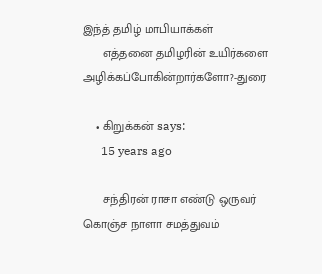இந்த் தமிழ் மாபியாக்கள்
      எத்தனை தமிழரின் உயிர்களை அழிக்கப்போகின்றார்களோ?-துரை

    • கிறுக்கன் says:
      15 years ago

      சந்திரன் ராசா எண்டு ஒருவர் கொஞ்ச நாளா சமத்துவம்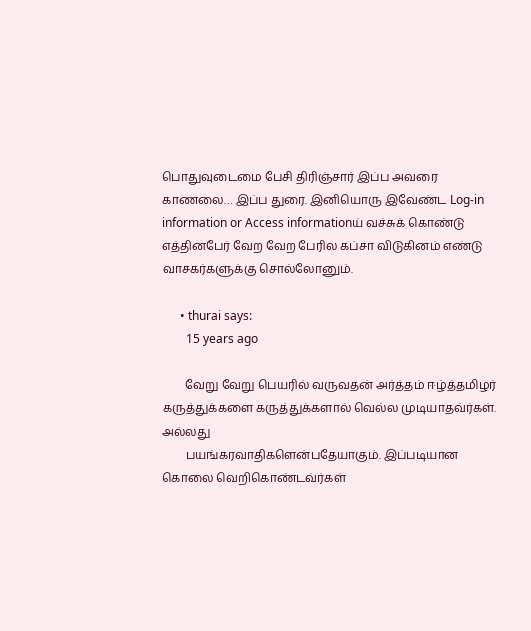பொதுவுடைமை பேசி திரிஞ்சார் இப்ப அவரை காணலை… இப்ப துரை. இனியொரு இவேண்ட Log-in information or Access informationய் வச்சுக் கொண்டு எத்தினபேர் வேற வேற பேரில கப்சா விடுகினம் எண்டு வாசகர்களுக்கு சொல்லோனும்.

      • thurai says:
        15 years ago

        வேறு வேறு பெயரில் வருவதன் அர்த்தம் ஈழ்த்தமிழர் கருத்துக்களை கருத்துக்களால் வெல்ல முடியாதவ்ர்கள். அல்லது
        பயங்கரவாதிகளென்பதேயாகும். இப்படியான கொலை வெறிகொண்டவ்ர்கள்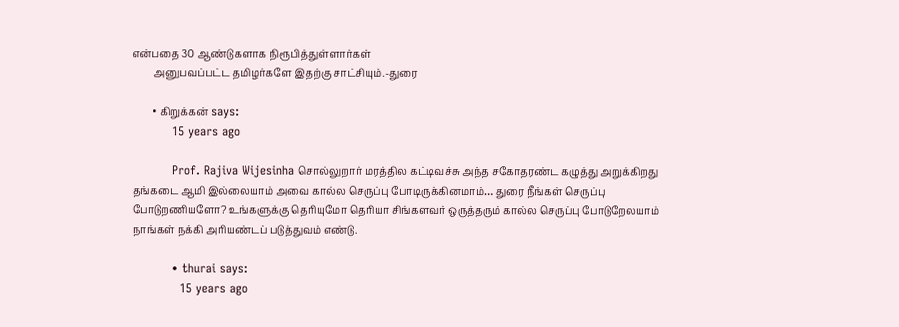என்பதை 30 ஆண்டுகளாக நிரூபித்துள்ளார்கள்
        அனுபவப்பட்ட தமிழர்களே இதற்கு சாட்சியும்.-துரை

        • கிறுக்கன் says:
          15 years ago

          Prof. Rajiva Wijesinha சொல்லுறார் மரத்தில கட்டிவச்சு அந்த சகோதரண்ட கழுத்து அறுக்கிறது தங்கடை ஆமி இல்லையாம் அவை கால்ல செருப்பு போடிருக்கினமாம்… துரை நீங்கள் செருப்பு போடுறணியளோ? உங்களுக்கு தெரியுமோ தெரியா சிங்களவர் ஒருத்தரும் கால்ல செருப்பு போடுறேலயாம் நாங்கள் நக்கி அரியண்டப் படுத்துவம் எண்டு.

          • thurai says:
            15 years ago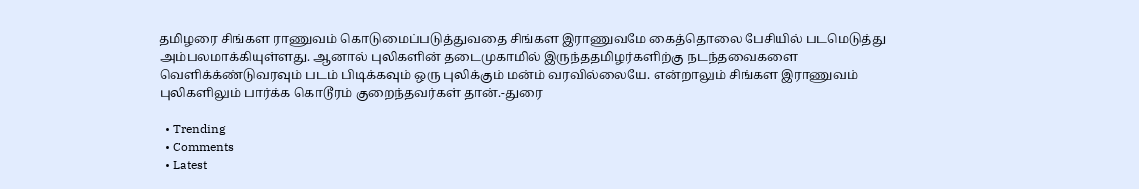தமிழரை சிங்கள ராணுவம் கொடுமைப்படுத்துவதை சிங்கள இராணுவமே கைத்தொலை பேசியில் படமெடுத்து அம்பலமாக்கியுள்ளது. ஆனால் புலிகளின் தடைமுகாமில் இருந்ததமிழர்களிற்கு நடந்தவைகளை வெளிக்க்ண்டுவரவும் படம் பிடிக்கவும் ஒரு புலிக்கும் மன்ம் வரவில்லையே. என்றாலும் சிங்கள இராணுவம் புலிகளிலும் பார்க்க கொடூரம் குறைந்தவர்கள் தான்.-துரை

  • Trending
  • Comments
  • Latest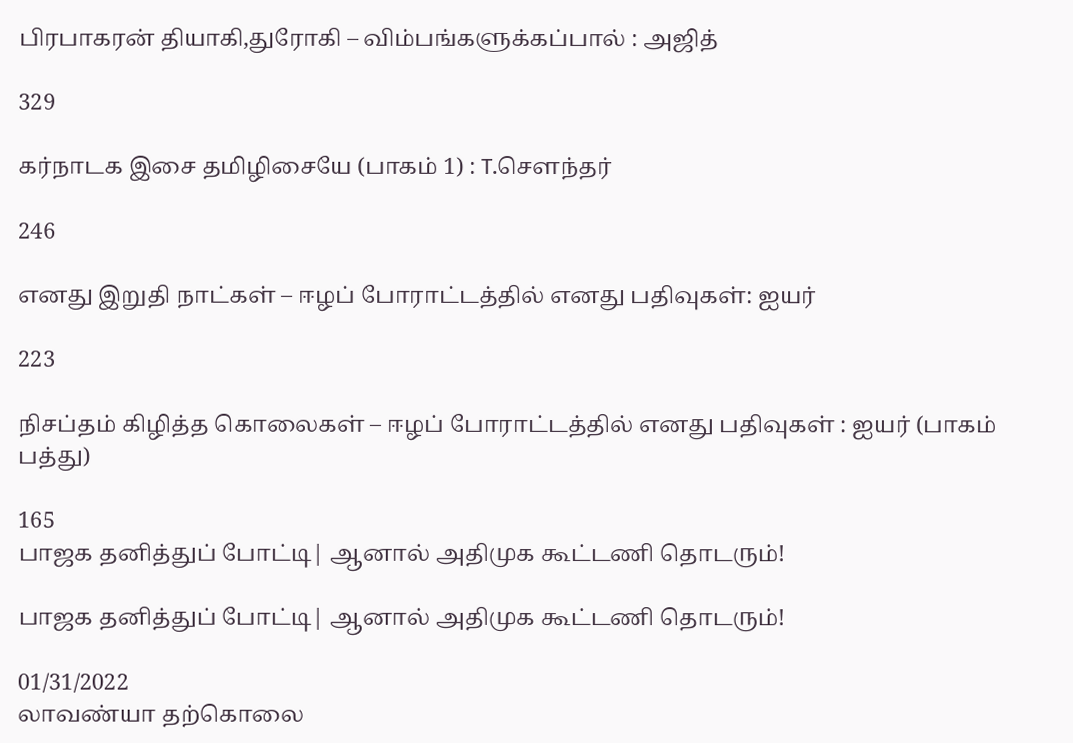பிரபாகரன் தியாகி,துரோகி – விம்பங்களுக்கப்பால் : அஜித்

329

கர்நாடக இசை தமிழிசையே (பாகம் 1) : T.செளந்தர்

246

எனது இறுதி நாட்கள் – ஈழப் போராட்டத்தில் எனது பதிவுகள்: ஐயர்

223

நிசப்தம் கிழித்த கொலைகள் – ஈழப் போராட்டத்தில் எனது பதிவுகள் : ஐயர் (பாகம் பத்து)

165
பாஜக தனித்துப் போட்டி| ஆனால் அதிமுக கூட்டணி தொடரும்!

பாஜக தனித்துப் போட்டி| ஆனால் அதிமுக கூட்டணி தொடரும்!

01/31/2022
லாவண்யா தற்கொலை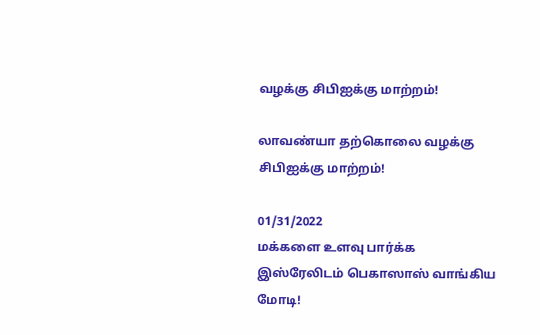வழக்கு சிபிஐக்கு மாற்றம்!

லாவண்யா தற்கொலை வழக்கு சிபிஐக்கு மாற்றம்!

01/31/2022
மக்களை உளவு பார்க்க இஸ்ரேலிடம் பெகாஸாஸ் வாங்கிய மோடி!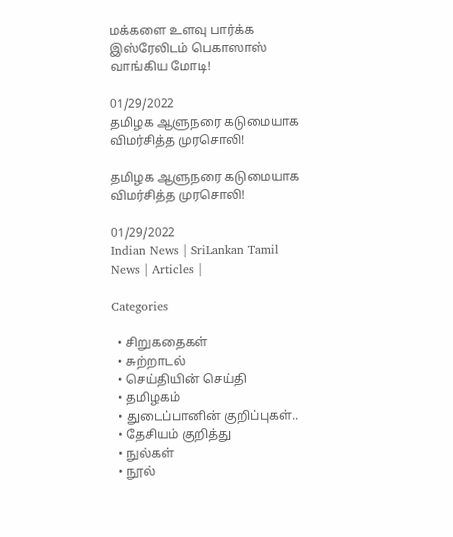மக்களை உளவு பார்க்க இஸ்ரேலிடம் பெகாஸாஸ் வாங்கிய மோடி!

01/29/2022
தமிழக ஆளுநரை கடுமையாக விமர்சித்த முரசொலி!

தமிழக ஆளுநரை கடுமையாக விமர்சித்த முரசொலி!

01/29/2022
Indian News | SriLankan Tamil News | Articles |

Categories

  • சிறுகதைகள்
  • சுற்றாடல்
  • செய்தியின் செய்தி
  • தமிழகம்
  • துடைப்பானின் குறிப்புகள்..
  • தேசியம் குறித்து
  • நுல்கள்
  • நூல்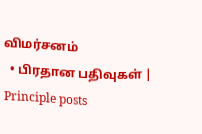விமர்சனம்
  • பிரதான பதிவுகள் | Principle posts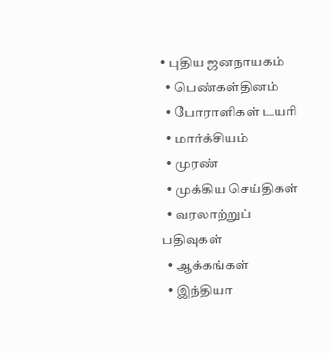• புதிய ஜனநாயகம்
  • பெண்கள்தினம்
  • போராளிகள் டயரி
  • மார்க்சியம்
  • முரண்
  • முக்கிய செய்திகள்
  • வரலாற்றுப் பதிவுகள்
  • ஆக்கங்கள்
  • இந்தியா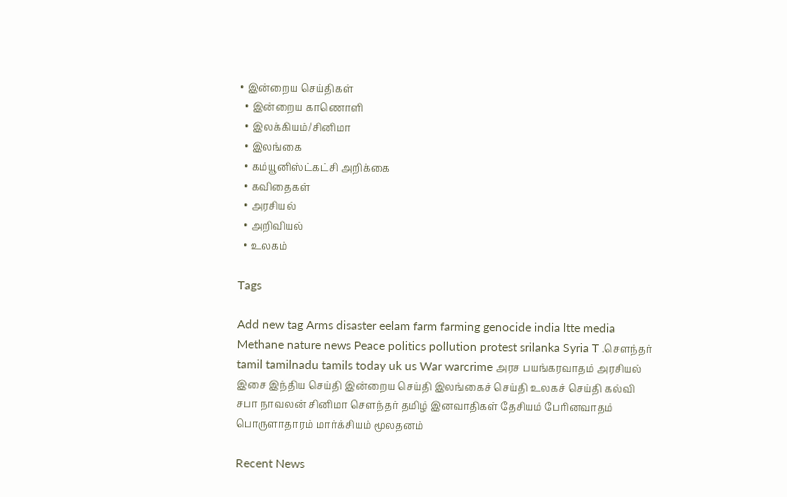• இன்றைய செய்திகள்
  • இன்றைய காணொளி
  • இலக்கியம்/சினிமா
  • இலங்கை
  • கம்யூனிஸ்ட்கட்சி அறிக்கை
  • கவிதைகள்
  • அரசியல்
  • அறிவியல்
  • உலகம்

Tags

Add new tag Arms disaster eelam farm farming genocide india ltte media Methane nature news Peace politics pollution protest srilanka Syria T .சௌந்தர் tamil tamilnadu tamils today uk us War warcrime அரச பயங்கரவாதம் அரசியல் இசை இந்திய செய்தி இன்றைய செய்தி இலங்கைச் செய்தி உலகச் செய்தி கல்வி சபா நாவலன் சினிமா சௌந்தர் தமிழ் இனவாதிகள் தேசியம் பேரினவாதம் பொருளாதாரம் மார்க்சியம் மூலதனம்

Recent News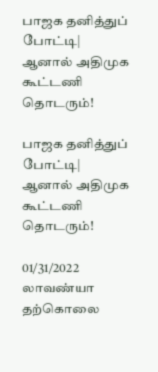பாஜக தனித்துப் போட்டி| ஆனால் அதிமுக கூட்டணி தொடரும்!

பாஜக தனித்துப் போட்டி| ஆனால் அதிமுக கூட்டணி தொடரும்!

01/31/2022
லாவண்யா தற்கொலை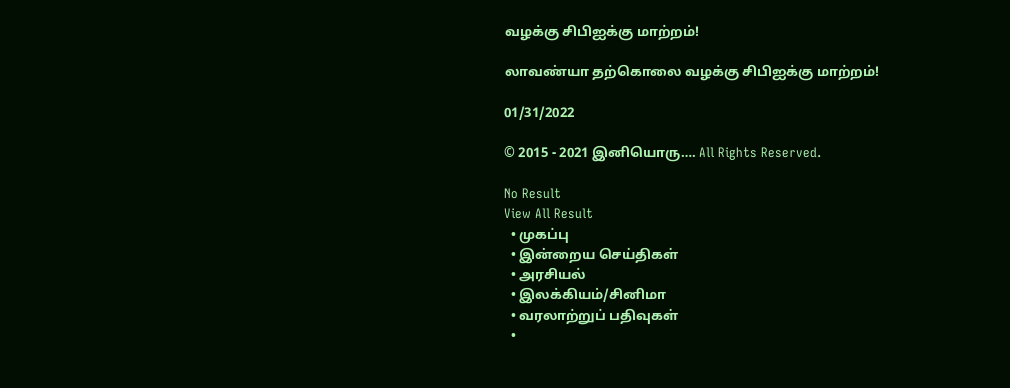வழக்கு சிபிஐக்கு மாற்றம்!

லாவண்யா தற்கொலை வழக்கு சிபிஐக்கு மாற்றம்!

01/31/2022

© 2015 - 2021 இனியொரு…. All Rights Reserved.

No Result
View All Result
  • முகப்பு
  • இன்றைய செய்திகள்
  • அரசியல்
  • இலக்கியம்/சினிமா
  • வரலாற்றுப் பதிவுகள்
  •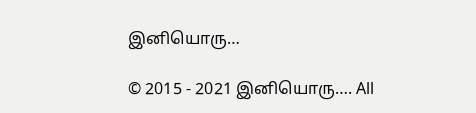இனியொரு…

© 2015 - 2021 இனியொரு…. All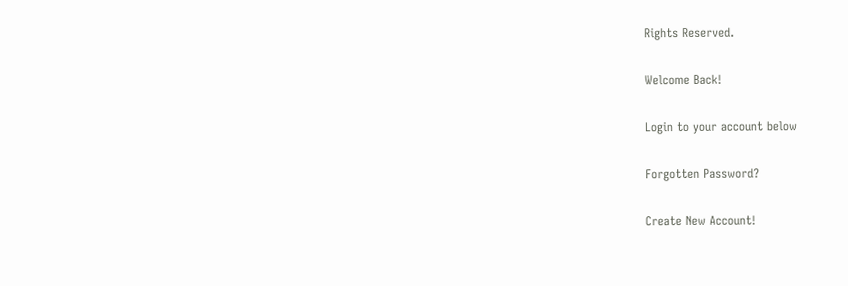Rights Reserved.

Welcome Back!

Login to your account below

Forgotten Password?

Create New Account!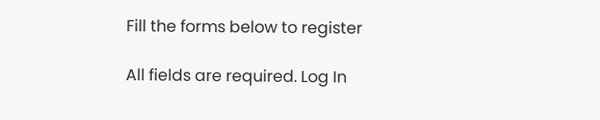Fill the forms below to register

All fields are required. Log In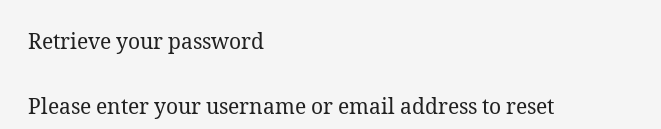Retrieve your password

Please enter your username or email address to reset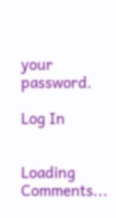your password.

Log In


Loading Comments...